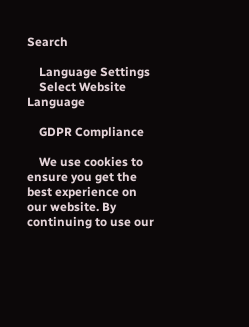Search

    Language Settings
    Select Website Language

    GDPR Compliance

    We use cookies to ensure you get the best experience on our website. By continuing to use our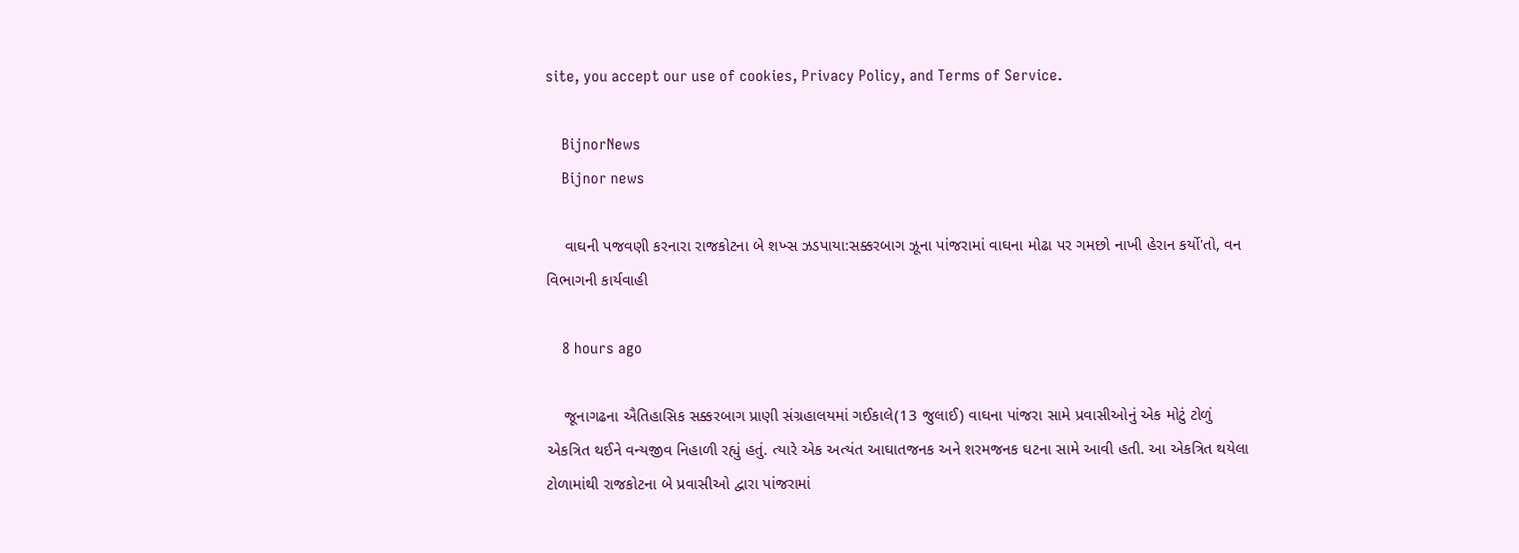site, you accept our use of cookies, Privacy Policy, and Terms of Service.

    BijnorNews
    Bijnor news

    વાઘની પજવણી કરનારા રાજકોટના બે શખ્સ ઝડપાયા:સક્કરબાગ ઝૂના પાંજરામાં વાઘના મોઢા પર ગમછો નાખી હેરાન કર્યો'તો, વન વિભાગની કાર્યવાહી

    8 hours ago

    જૂનાગઢના ઐતિહાસિક સક્કરબાગ પ્રાણી સંગ્રહાલયમાં ગઈકાલે(13 જુલાઈ) વાઘના પાંજરા સામે પ્રવાસીઓનું એક મોટું ટોળું એકત્રિત થઈને વન્યજીવ નિહાળી રહ્યું હતું. ત્યારે એક અત્યંત આઘાતજનક અને શરમજનક ઘટના સામે આવી હતી. આ એકત્રિત થયેલા ટોળામાંથી રાજકોટના બે પ્રવાસીઓ દ્વારા પાંજરામાં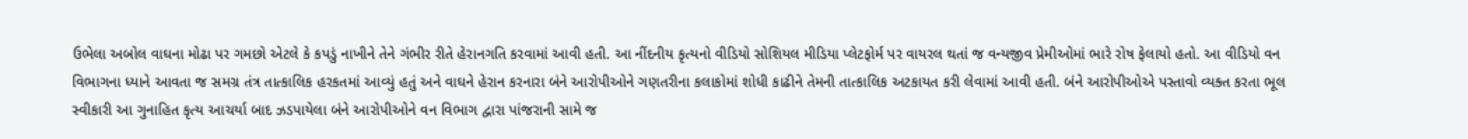ઉભેલા અબોલ વાઘના મોઢા પર ગમછો એટલે કે કપડું નાખીને તેને ગંભીર રીતે હેરાનગતિ કરવામાં આવી હતી. આ નીંદનીય કૃત્યનો વીડિયો સોશિયલ મીડિયા પ્લેટફોર્મ પર વાયરલ થતાં જ વન્યજીવ પ્રેમીઓમાં ભારે રોષ ફેલાયો હતો. આ વીડિયો વન વિભાગના ધ્યાને આવતા જ સમગ્ર તંત્ર તાત્કાલિક હરકતમાં આવ્યું હતું અને વાઘને હેરાન કરનારા બંને આરોપીઓને ગણતરીના કલાકોમાં શોધી કાઢીને તેમની તાત્કાલિક અટકાયત કરી લેવામાં આવી હતી. બંને આરોપીઓએ પસ્તાવો વ્યક્ત કરતા ભૂલ સ્વીકારી આ ગુનાહિત કૃત્ય આચર્યા બાદ ઝડપાયેલા બંને આરોપીઓને વન વિભાગ દ્વારા પાંજરાની સામે જ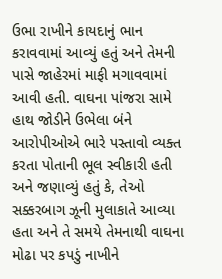ઉભા રાખીને કાયદાનું ભાન કરાવવામાં આવ્યું હતું અને તેમની પાસે જાહેરમાં માફી મગાવવામાં આવી હતી. વાઘના પાંજરા સામે હાથ જોડીને ઉભેલા બંને આરોપીઓએ ભારે પસ્તાવો વ્યક્ત કરતા પોતાની ભૂલ સ્વીકારી હતી અને જણાવ્યું હતું કે, તેઓ સક્કરબાગ ઝૂની મુલાકાતે આવ્યા હતા અને તે સમયે તેમનાથી વાઘના મોઢા પર કપડું નાખીને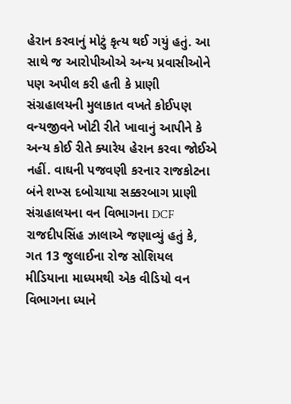હેરાન કરવાનું મોટું કૃત્ય થઈ ગયું હતું. આ સાથે જ આરોપીઓએ અન્ય પ્રવાસીઓને પણ અપીલ કરી હતી કે પ્રાણી સંગ્રહાલયની મુલાકાત વખતે કોઈપણ વન્યજીવને ખોટી રીતે ખાવાનું આપીને કે અન્ય કોઈ રીતે ક્યારેય હેરાન કરવા જોઈએ નહીં. વાઘની પજવણી કરનાર રાજકોટના બંને શખ્સ દબોચાયા સક્કરબાગ પ્રાણી સંગ્રહાલયના વન વિભાગના DCF રાજદીપસિંહ ઝાલાએ જણાવ્યું હતું કે, ગત 13 જુલાઈના રોજ સોશિયલ મીડિયાના માધ્યમથી એક વીડિયો વન વિભાગના ધ્યાને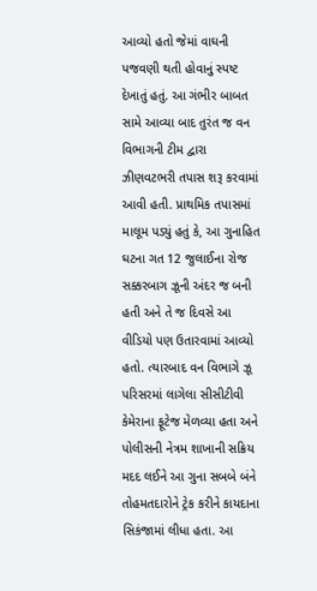આવ્યો હતો જેમાં વાઘની પજવણી થતી હોવાનું સ્પષ્ટ દેખાતું હતું. આ ગંભીર બાબત સામે આવ્યા બાદ તુરંત જ વન વિભાગની ટીમ દ્વારા ઝીણવટભરી તપાસ શરૂ કરવામાં આવી હતી. પ્રાથમિક તપાસમાં માલૂમ પડ્યું હતું કે, આ ગુનાહિત ઘટના ગત 12 જુલાઈના રોજ સક્કરબાગ ઝૂની અંદર જ બની હતી અને તે જ દિવસે આ વીડિયો પણ ઉતારવામાં આવ્યો હતો. ત્યારબાદ વન વિભાગે ઝૂ પરિસરમાં લાગેલા સીસીટીવી કેમેરાના ફૂટેજ મેળવ્યા હતા અને પોલીસની નેત્રમ શાખાની સક્રિય મદદ લઈને આ ગુના સબબે બંને તોહમતદારોને ટ્રેક કરીને કાયદાના સિકંજામાં લીધા હતા. આ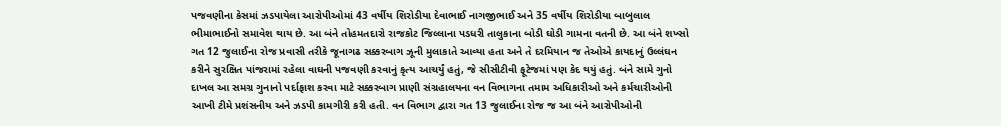પજવણીના કેસમાં ઝડપાયેલા આરોપીઓમાં 43 વર્ષીય શિરોડીયા દેવાભાઈ નાગજીભાઈ અને 35 વર્ષીય શિરોડીયા બાબુલાલ ભીમાભાઈનો સમાવેશ થાય છે. આ બંને તોહમતદારો રાજકોટ જિલ્લાના પડધરી તાલુકાના બોડી ઘોડી ગામના વતની છે. આ બંને શખ્સો ગત 12 જુલાઈના રોજ પ્રવાસી તરીકે જૂનાગઢ સક્કરબાગ ઝૂની મુલાકાતે આવ્યા હતા અને તે દરમિયાન જ તેઓએ કાયદાનું ઉલ્લંઘન કરીને સુરક્ષિત પાંજરામાં રહેલા વાઘની પજવણી કરવાનું કૃત્ય આચર્યું હતું, જે સીસીટીવી ફૂટેજમાં પણ કેદ થયું હતું. બંને સામે ગુનો દાખલ આ સમગ્ર ગુનાનો પર્દાફાશ કરવા માટે સક્કરબાગ પ્રાણી સંગ્રહાલયના વન વિભાગના તમામ અધિકારીઓ અને કર્મચારીઓની આખી ટીમે પ્રશંસનીય અને ઝડપી કામગીરી કરી હતી. વન વિભાગ દ્વારા ગત 13 જુલાઈના રોજ જ આ બંને આરોપીઓની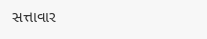સત્તાવાર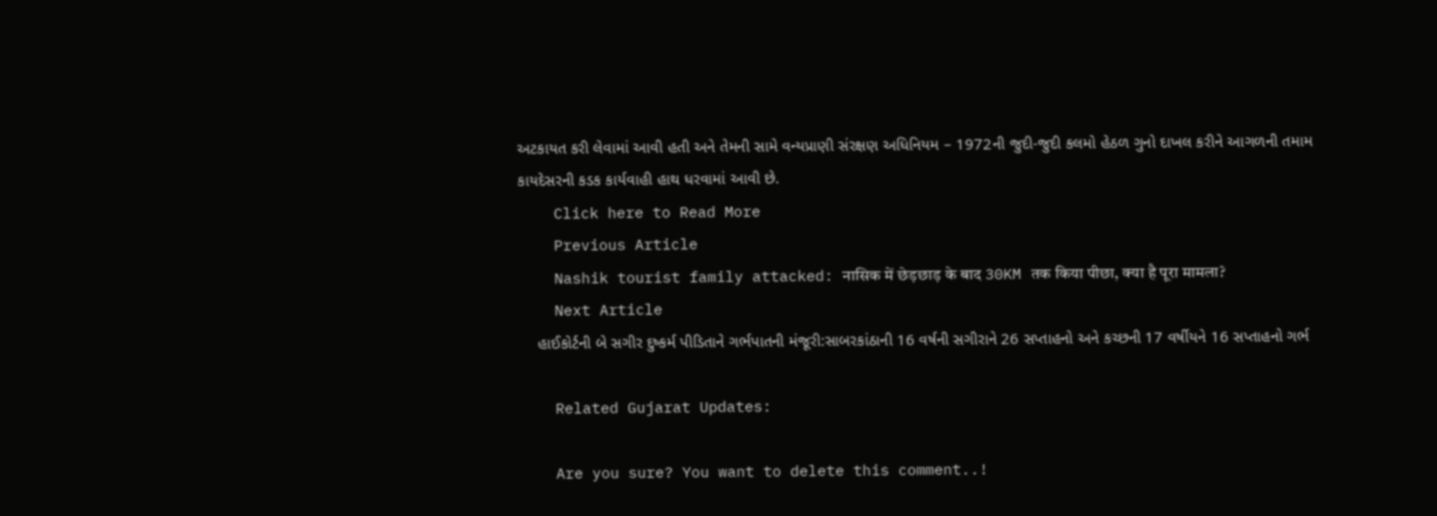અટકાયત કરી લેવામાં આવી હતી અને તેમની સામે વન્યપ્રાણી સંરક્ષણ અધિનિયમ – 1972ની જુદી-જુદી કલમો હેઠળ ગુનો દાખલ કરીને આગળની તમામ કાયદેસરની કડક કાર્યવાહી હાથ ધરવામાં આવી છે.
    Click here to Read More
    Previous Article
    Nashik tourist family attacked: नासिक में छेड़छाड़ के बाद 30KM तक किया पीछा, क्या है पूरा मामला?
    Next Article
    હાઈકોર્ટની બે સગીર દુષ્કર્મ પીડિતાને ગર્ભપાતની મંજૂરી:સાબરકાંઠાની 16 વર્ષની સગીરાને 26 સપ્તાહનો અને કચ્છની 17 વર્ષીયને 16 સપ્તાહનો ગર્ભ

    Related Gujarat Updates:

    Are you sure? You want to delete this comment..!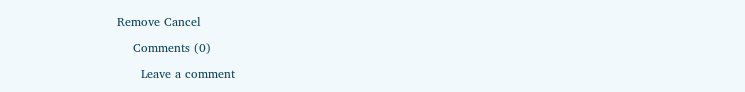Remove Cancel

    Comments (0)

      Leave a comment